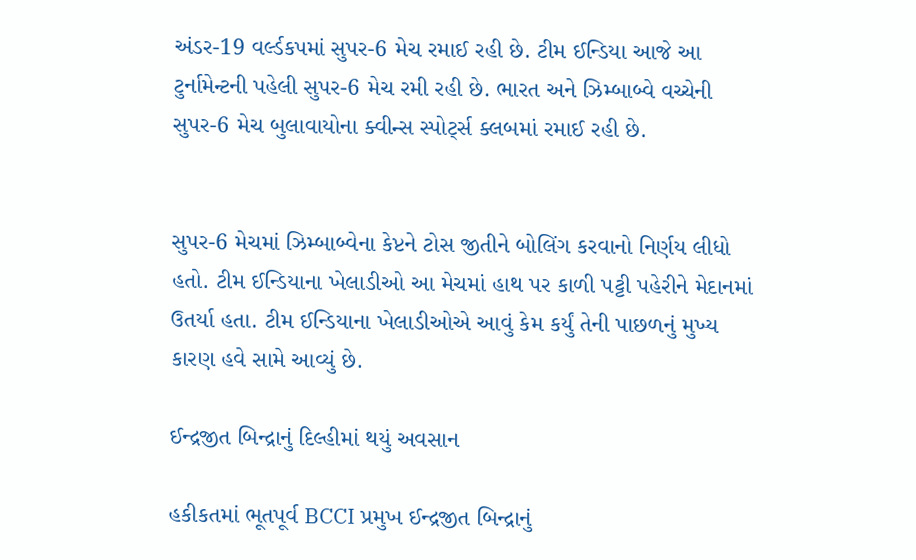અંડર-19 વર્લ્ડકપમાં સુપર-6 મેચ રમાઈ રહી છે. ટીમ ઈન્ડિયા આજે આ ટુર્નામેન્ટની પહેલી સુપર-6 મેચ રમી રહી છે. ભારત અને ઝિમ્બાબ્વે વચ્ચેની સુપર-6 મેચ બુલાવાયોના ક્વીન્સ સ્પોર્ટ્સ ક્લબમાં રમાઈ રહી છે.


સુપર-6 મેચમાં ઝિમ્બાબ્વેના કેપ્ટને ટોસ જીતીને બોલિંગ કરવાનો નિર્ણય લીધો હતો. ટીમ ઈન્ડિયાના ખેલાડીઓ આ મેચમાં હાથ પર કાળી પટ્ટી પહેરીને મેદાનમાં ઉતર્યા હતા. ટીમ ઈન્ડિયાના ખેલાડીઓએ આવું કેમ કર્યું તેની પાછળનું મુખ્ય કારણ હવે સામે આવ્યું છે.

ઈન્દ્રજીત બિન્દ્રાનું દિલ્હીમાં થયું અવસાન

હકીકતમાં ભૂતપૂર્વ BCCI પ્રમુખ ઈન્દ્રજીત બિન્દ્રાનું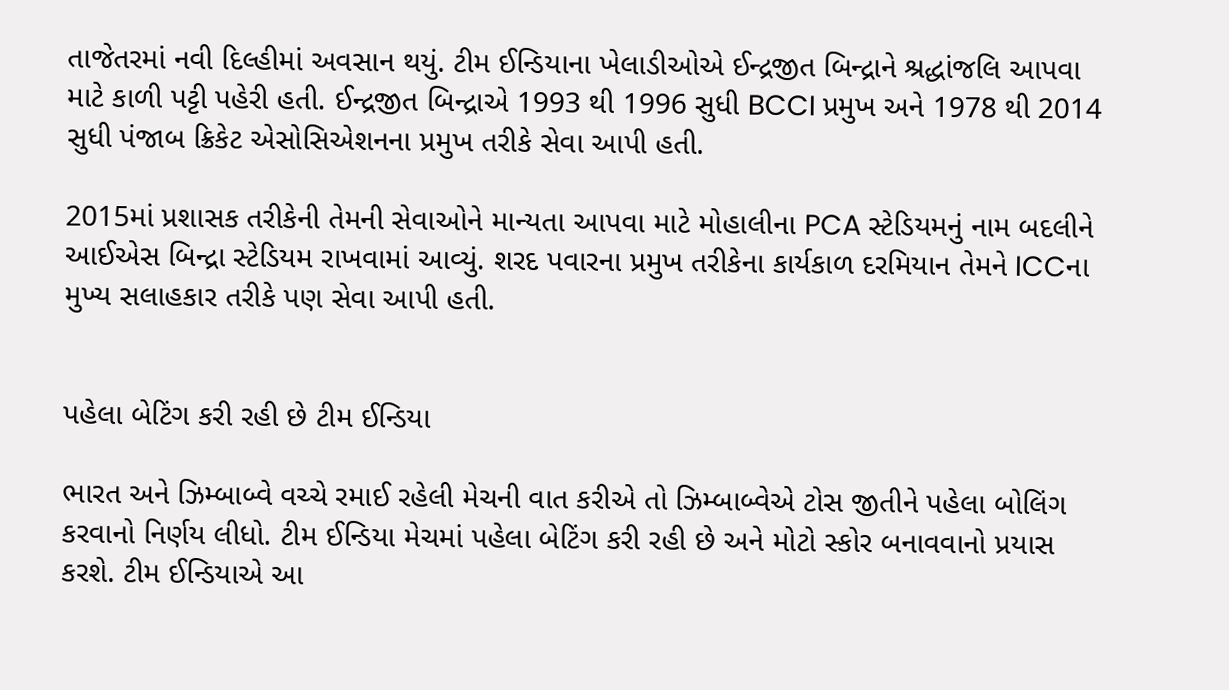તાજેતરમાં નવી દિલ્હીમાં અવસાન થયું. ટીમ ઈન્ડિયાના ખેલાડીઓએ ઈન્દ્રજીત બિન્દ્રાને શ્રદ્ધાંજલિ આપવા માટે કાળી પટ્ટી પહેરી હતી. ઈન્દ્રજીત બિન્દ્રાએ 1993 થી 1996 સુધી BCCI પ્રમુખ અને 1978 થી 2014 સુધી પંજાબ ક્રિકેટ એસોસિએશનના પ્રમુખ તરીકે સેવા આપી હતી.

2015માં પ્રશાસક તરીકેની તેમની સેવાઓને માન્યતા આપવા માટે મોહાલીના PCA સ્ટેડિયમનું નામ બદલીને આઈએસ બિન્દ્રા સ્ટેડિયમ રાખવામાં આવ્યું. શરદ પવારના પ્રમુખ તરીકેના કાર્યકાળ દરમિયાન તેમને ICCના મુખ્ય સલાહકાર તરીકે પણ સેવા આપી હતી.


પહેલા બેટિંગ કરી રહી છે ટીમ ઈન્ડિયા

ભારત અને ઝિમ્બાબ્વે વચ્ચે રમાઈ રહેલી મેચની વાત કરીએ તો ઝિમ્બાબ્વેએ ટોસ જીતીને પહેલા બોલિંગ કરવાનો નિર્ણય લીધો. ટીમ ઈન્ડિયા મેચમાં પહેલા બેટિંગ કરી રહી છે અને મોટો સ્કોર બનાવવાનો પ્રયાસ કરશે. ટીમ ઈન્ડિયાએ આ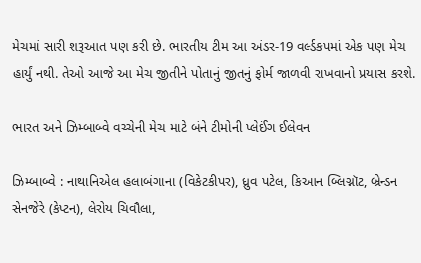મેચમાં સારી શરૂઆત પણ કરી છે. ભારતીય ટીમ આ અંડર-19 વર્લ્ડકપમાં એક પણ મેચ હાર્યું નથી. તેઓ આજે આ મેચ જીતીને પોતાનું જીતનું ફોર્મ જાળવી રાખવાનો પ્રયાસ કરશે.

ભારત અને ઝિમ્બાબ્વે વચ્ચેની મેચ માટે બંને ટીમોની પ્લેઈંગ ઈલેવન

ઝિમ્બાબ્વે : નાથાનિએલ હલાબંગાના (વિકેટકીપર), ધ્રુવ પટેલ, કિઆન બ્લિગ્નૉટ, બ્રેન્ડન સેનજેરે (કેપ્ટન), લેરોય ચિવૌલા,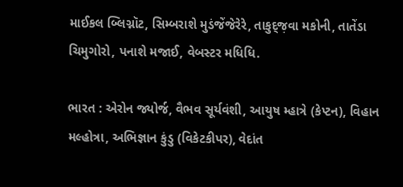માઈકલ બ્લિગ્નૉટ, સિમ્બરાશે મુડંજેંજેરેરે, તાકુદ્જ઼વા મકોની, તાતેંડા ચિમુગોરો, પનાશે મજાઈ, વેબસ્ટર મધિધિ.

ભારત : એરોન જ્યોર્જ, વૈભવ સૂર્યવંશી, આયુષ મ્હાત્રે (કેપ્ટન), વિહાન મલ્હોત્રા, અભિજ્ઞાન કુંડુ (વિકેટકીપર), વેદાંત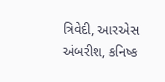ત્રિવેદી, આરએસ અંબરીશ, કનિષ્ક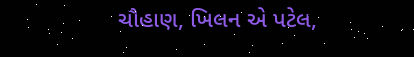ચૌહાણ, ખિલન એ પટેલ,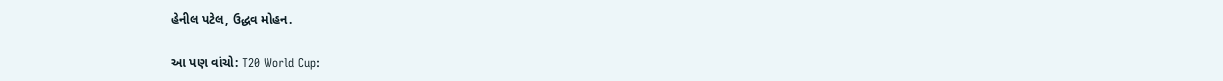હેનીલ પટેલ, ઉદ્ધવ મોહન.

આ પણ વાંચો: T20 World Cup: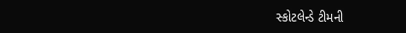સ્કોટલેન્ડે ટીમની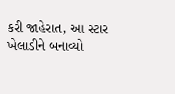કરી જાહેરાત, આ સ્ટાર ખેલાડીને બનાવ્યો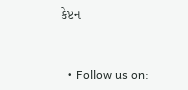કેપ્ટન



  • Follow us on: